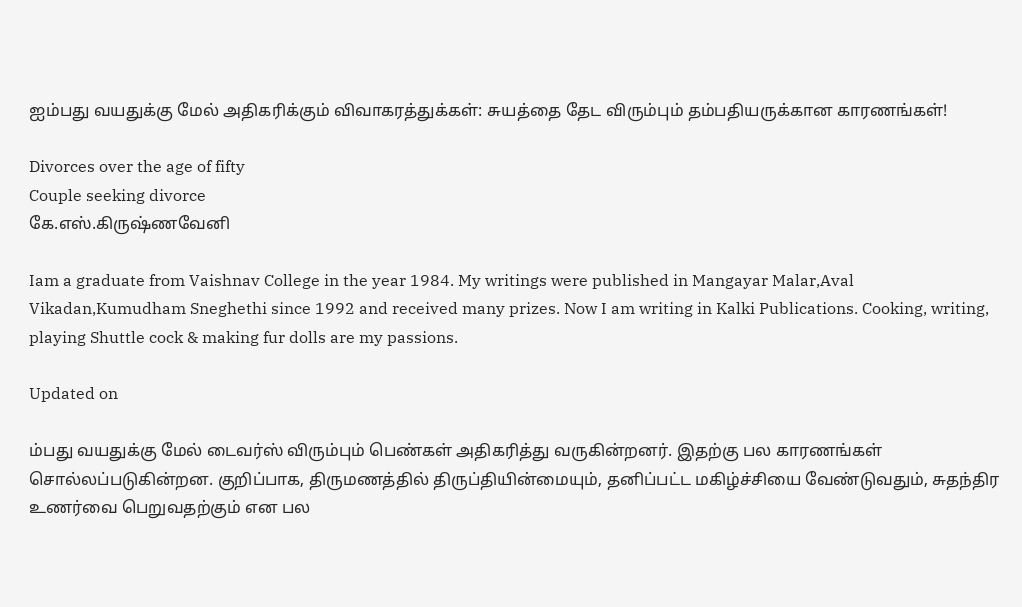ஐம்பது வயதுக்கு மேல் அதிகரிக்கும் விவாகரத்துக்கள்: சுயத்தை தேட விரும்பும் தம்பதியருக்கான காரணங்கள்!

Divorces over the age of fifty
Couple seeking divorce
கே.எஸ்.கிருஷ்ணவேனி

Iam a graduate from Vaishnav College in the year 1984. My writings were published in Mangayar Malar,Aval Vikadan,Kumudham Sneghethi since 1992 and received many prizes. Now I am writing in Kalki Publications. Cooking, writing, playing Shuttle cock & making fur dolls are my passions.

Updated on

ம்பது வயதுக்கு மேல் டைவர்ஸ் விரும்பும் பெண்கள் அதிகரித்து வருகின்றனர். இதற்கு பல காரணங்கள் சொல்லப்படுகின்றன. குறிப்பாக, திருமணத்தில் திருப்தியின்மையும், தனிப்பட்ட மகிழ்ச்சியை வேண்டுவதும், சுதந்திர உணர்வை பெறுவதற்கும் என பல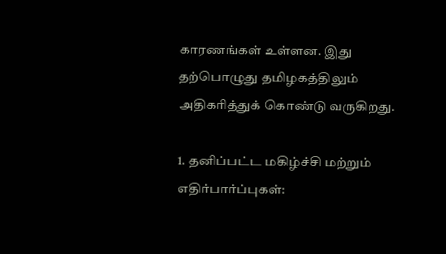காரணங்கள் உள்ளன. இது தற்பொழுது தமிழகத்திலும் அதிகரித்துக் கொண்டு வருகிறது.

1. தனிப்பட்ட மகிழ்ச்சி மற்றும் எதிர்பார்ப்புகள்: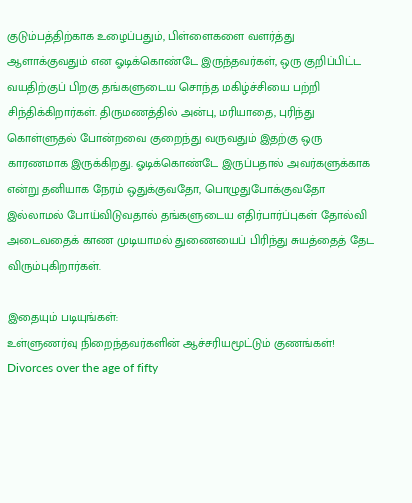குடும்பத்திற்காக உழைப்பதும், பிள்ளைகளை வளர்த்து ஆளாக்குவதும் என ஓடிக்கொண்டே இருந்தவர்கள், ஒரு குறிப்பிட்ட வயதிற்குப் பிறகு தங்களுடைய சொந்த மகிழ்ச்சியை பற்றி சிந்திக்கிறார்கள். திருமணத்தில் அன்பு, மரியாதை, புரிந்து கொள்ளுதல் போன்றவை குறைந்து வருவதும் இதற்கு ஒரு காரணமாக இருக்கிறது. ஓடிக்கொண்டே இருப்பதால் அவர்களுக்காக என்று தனியாக நேரம் ஒதுக்குவதோ, பொழுதுபோக்குவதோ இல்லாமல் போய்விடுவதால் தங்களுடைய எதிர்பார்ப்புகள் தோல்வி அடைவதைக் காண முடியாமல் துணையைப் பிரிந்து சுயத்தைத் தேட விரும்புகிறார்கள்.

இதையும் படியுங்கள்:
உள்ளுணர்வு நிறைந்தவர்களின் ஆச்சரியமூட்டும் குணங்கள்!
Divorces over the age of fifty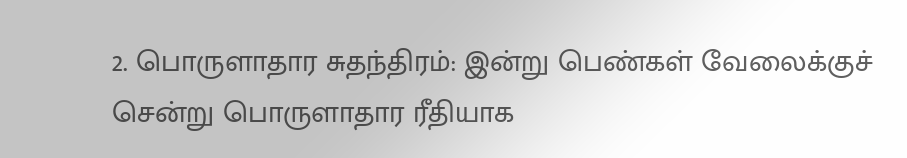2. பொருளாதார சுதந்திரம்: இன்று பெண்கள் வேலைக்குச் சென்று பொருளாதார ரீதியாக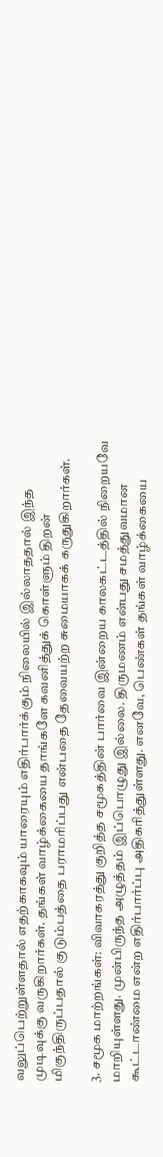வலுப்பெற்றுள்ளதால் எதற்காகவும் யாரையும் எதிர்பார்க்கும் நிலையில் இல்லாததால் இந்த முடிவுக்கு வருகிறார்கள். தங்கள் வாழ்க்கையை தாங்களே கவனித்துக் கொள்ளும் திறன் மிகுந்திருப்பதால் குடும்பத்தை பராமரிப்பது என்பதை தேவையற்ற சுமையாகக் கருதுகிறார்கள்.

3. சமூக மாற்றங்கள்: விவாகரத்து குறித்த சமூகத்தின் பார்வை இன்றைய காலகட்டத்தில் நிறையவே மாறியுள்ளது. முன்பிருந்த அழுத்தம் இப்பொழுது இல்லை. திருமணம் என்பது சமத்துவமான கூட்டாண்மை என்ற எதிர்பார்ப்பு அதிகரித்துள்ளது. எனவே, பெண்கள் தங்கள் வாழ்க்கையை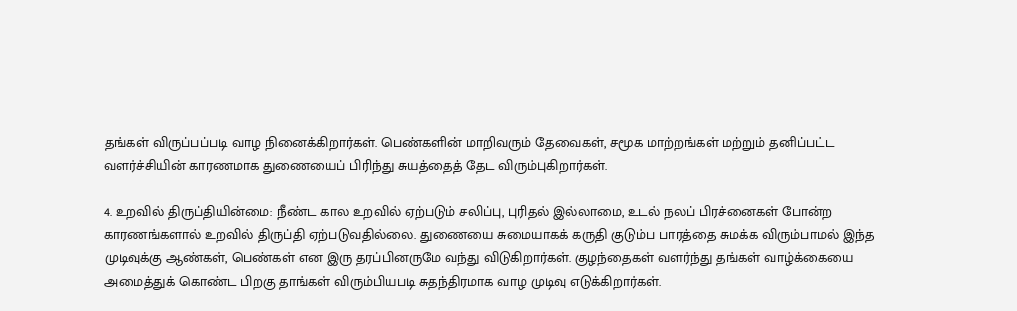தங்கள் விருப்பப்படி வாழ நினைக்கிறார்கள். பெண்களின் மாறிவரும் தேவைகள், சமூக மாற்றங்கள் மற்றும் தனிப்பட்ட வளர்ச்சியின் காரணமாக துணையைப் பிரிந்து சுயத்தைத் தேட விரும்புகிறார்கள்.

4. உறவில் திருப்தியின்மை: நீண்ட கால உறவில் ஏற்படும் சலிப்பு, புரிதல் இல்லாமை, உடல் நலப் பிரச்னைகள் போன்ற காரணங்களால் உறவில் திருப்தி ஏற்படுவதில்லை. துணையை சுமையாகக் கருதி குடும்ப பாரத்தை சுமக்க விரும்பாமல் இந்த முடிவுக்கு ஆண்கள், பெண்கள் என இரு தரப்பினருமே வந்து விடுகிறார்கள். குழந்தைகள் வளர்ந்து தங்கள் வாழ்க்கையை அமைத்துக் கொண்ட பிறகு தாங்கள் விரும்பியபடி சுதந்திரமாக வாழ முடிவு எடுக்கிறார்கள்.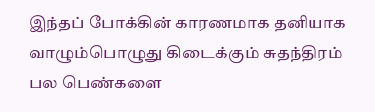இந்தப் போக்கின் காரணமாக தனியாக வாழும்பொழுது கிடைக்கும் சுதந்திரம் பல பெண்களை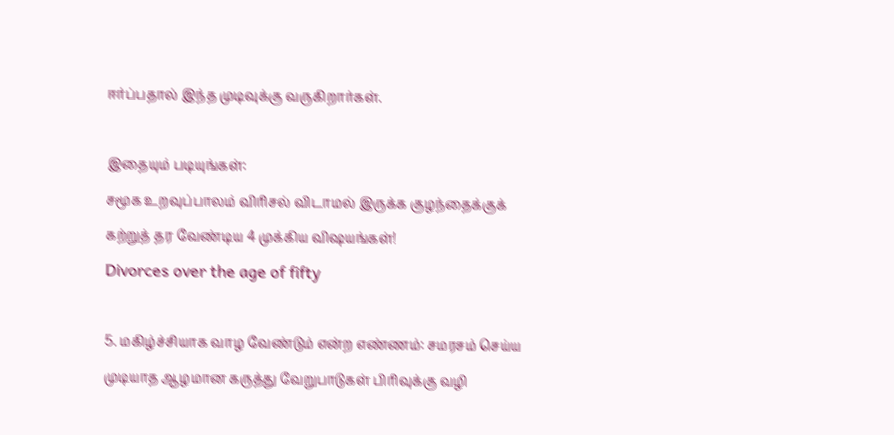ஈர்ப்பதால் இந்த முடிவுக்கு வருகிறார்கள்.

இதையும் படியுங்கள்:
சமூக உறவுப்பாலம் விரிசல் விடாமல் இருக்க குழந்தைக்குக் கற்றுத் தர வேண்டிய 4 முக்கிய விஷயங்கள்!
Divorces over the age of fifty

5. மகிழ்ச்சியாக வாழ வேண்டும் என்ற எண்ணம்: சமரசம் செய்ய முடியாத ஆழமான கருத்து வேறுபாடுகள் பிரிவுக்கு வழி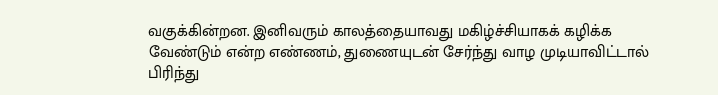வகுக்கின்றன. இனிவரும் காலத்தையாவது மகிழ்ச்சியாகக் கழிக்க வேண்டும் என்ற எண்ணம், துணையுடன் சேர்ந்து வாழ முடியாவிட்டால் பிரிந்து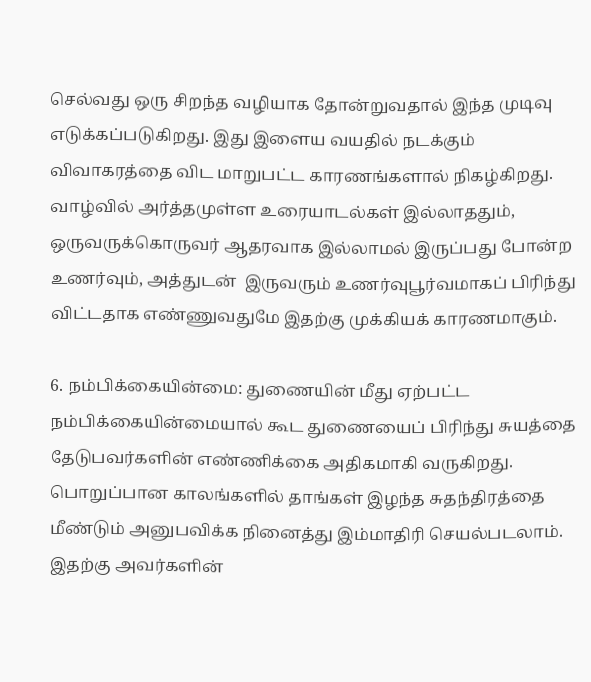செல்வது ஒரு சிறந்த வழியாக தோன்றுவதால் இந்த முடிவு எடுக்கப்படுகிறது. இது இளைய வயதில் நடக்கும் விவாகரத்தை விட மாறுபட்ட காரணங்களால் நிகழ்கிறது. வாழ்வில் அர்த்தமுள்ள உரையாடல்கள் இல்லாததும், ஒருவருக்கொருவர் ஆதரவாக இல்லாமல் இருப்பது போன்ற உணர்வும், அத்துடன்  இருவரும் உணர்வுபூர்வமாகப் பிரிந்து விட்டதாக எண்ணுவதுமே இதற்கு முக்கியக் காரணமாகும்.

6. நம்பிக்கையின்மை: துணையின் மீது ஏற்பட்ட நம்பிக்கையின்மையால் கூட துணையைப் பிரிந்து சுயத்தை தேடுபவர்களின் எண்ணிக்கை அதிகமாகி வருகிறது. பொறுப்பான காலங்களில் தாங்கள் இழந்த சுதந்திரத்தை மீண்டும் அனுபவிக்க நினைத்து இம்மாதிரி செயல்படலாம். இதற்கு அவர்களின்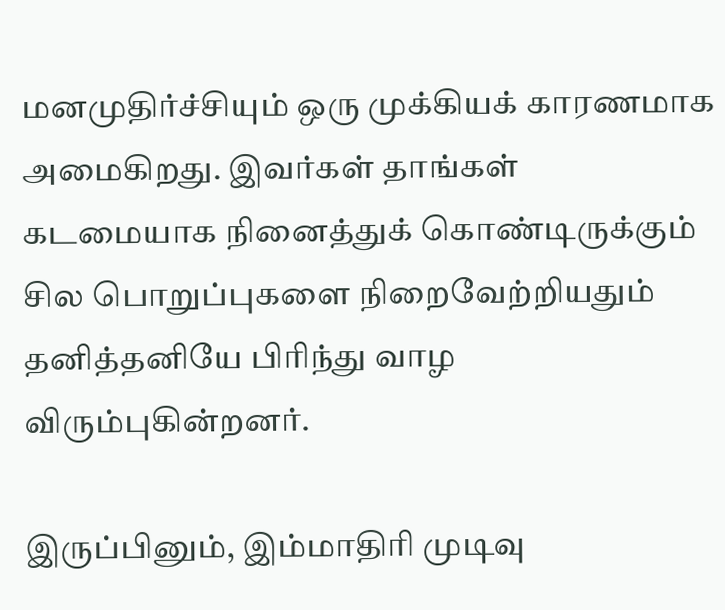மனமுதிர்ச்சியும் ஒரு முக்கியக் காரணமாக அமைகிறது. இவர்கள் தாங்கள் கடமையாக நினைத்துக் கொண்டிருக்கும் சில பொறுப்புகளை நிறைவேற்றியதும் தனித்தனியே பிரிந்து வாழ விரும்புகின்றனர்.

இருப்பினும், இம்மாதிரி முடிவு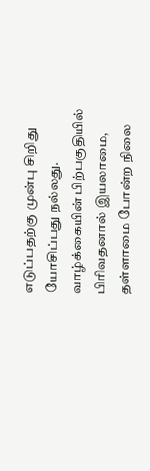எடுப்பதற்கு முன்பு சிறிது யோசிப்பது நல்லது. வாழ்க்கையின் பிற்பகுதியில் பிரிவதனால் இயலாமை, தள்ளாமை போன்ற நிலை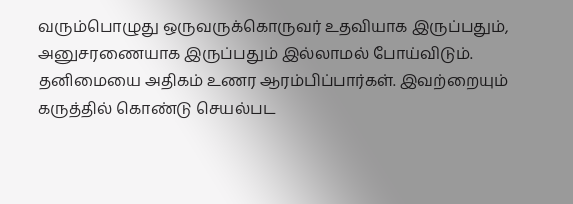வரும்பொழுது ஒருவருக்கொருவர் உதவியாக இருப்பதும், அனுசரணையாக இருப்பதும் இல்லாமல் போய்விடும். தனிமையை அதிகம் உணர ஆரம்பிப்பார்கள். இவற்றையும் கருத்தில் கொண்டு செயல்பட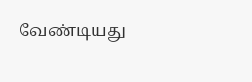வேண்டியது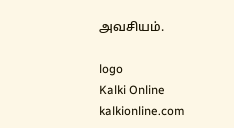அவசியம்.

logo
Kalki Online
kalkionline.com